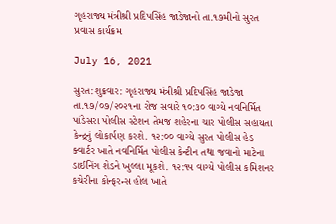ગૃહરાજ્ય મંત્રીશ્રી પ્રદિપસિંહ જાડેજાનો તા.૧૭મીનો સુરત પ્રવાસ કાર્યક્રમ

July 16, 2021

સુરત:શુક્રવાર: ગૃહરાજ્ય મંત્રીશ્રી પ્રદિપસિંહ જાડેજા તા.૧૭/૦૭/૨૦૨૧ના રોજ સવારે ૧૦:૩૦ વાગ્યે નવનિર્મિત પાંડેસરા પોલીસ સ્ટેશન તેમજ શહેરના ચાર પોલીસ સહાયતા કેન્દ્રનું લોકાર્પણ કરશે. ૧૨:૦૦ વાગ્યે સુરત પોલીસ હેડ ક્વાર્ટર ખાતે નવનિર્મિત પોલીસ કેન્ટીન તથા જવાનો માટેના ડાઈનિંગ શેડને ખુલ્લા મૂકશે. ૧૨:૧૫ વાગ્યે પોલીસ કમિશનર કચેરીના કોન્ફરન્સ હોલ ખાતે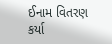ઈનામ વિતરણ કર્યા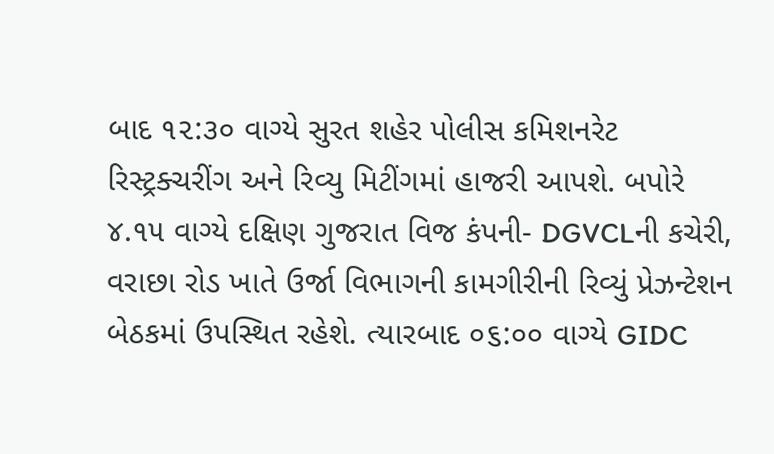બાદ ૧૨:૩૦ વાગ્યે સુરત શહેર પોલીસ કમિશનરેટ રિસ્ટ્રક્ચરીંગ અને રિવ્યુ મિટીંગમાં હાજરી આપશે. બપોરે ૪.૧૫ વાગ્યે દક્ષિણ ગુજરાત વિજ કંપની- DGVCLની કચેરી, વરાછા રોડ ખાતે ઉર્જા વિભાગની કામગીરીની રિવ્યું પ્રેઝન્ટેશન બેઠકમાં ઉપસ્થિત રહેશે. ત્યારબાદ ૦૬:૦૦ વાગ્યે GIDC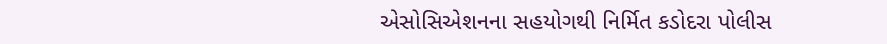એસોસિએશનના સહયોગથી નિર્મિત કડોદરા પોલીસ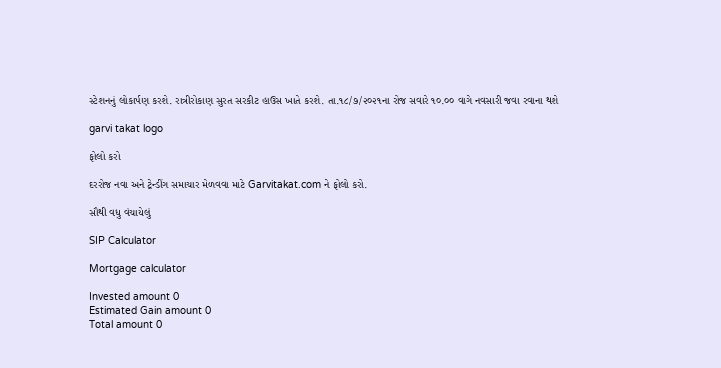સ્ટેશનનું લોકાર્પણ કરશે. રાત્રીરોકાણ સુરત સરકીટ હાઉસ ખાતે કરશે. તા.૧૮/૭/૨૦૨૧ના રોજ સવારે ૧૦.૦૦ વાગે નવસારી જવા રવાના થશે

garvi takat logo

ફોલો કરો

દરરોજ નવા અને ટ્રેન્ડીંગ સમાચાર મેળવવા માટે Garvitakat.com ને ફોલો કરો.

સૌથી વધુ વંચાયેલું

SIP Calculator

Mortgage calculator

Invested amount 0
Estimated Gain amount 0
Total amount 0